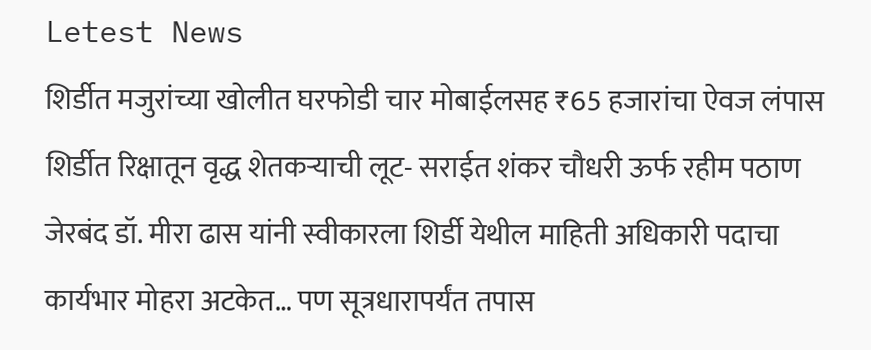Letest News
शिर्डीत मजुरांच्या खोलीत घरफोडी चार मोबाईलसह ₹65 हजारांचा ऐवज लंपास शिर्डीत रिक्षातून वृद्ध शेतकऱ्याची लूट- सराईत शंकर चौधरी ऊर्फ रहीम पठाण जेरबंद डॉ. मीरा ढास यांनी स्वीकारला शिर्डी येथील माहिती अधिकारी पदाचा कार्यभार मोहरा अटकेत… पण सूत्रधारापर्यंत तपास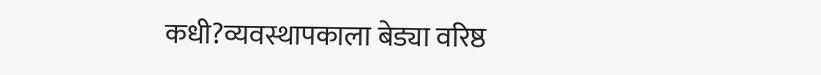कधी?व्यवस्थापकाला बेड्या वरिष्ठ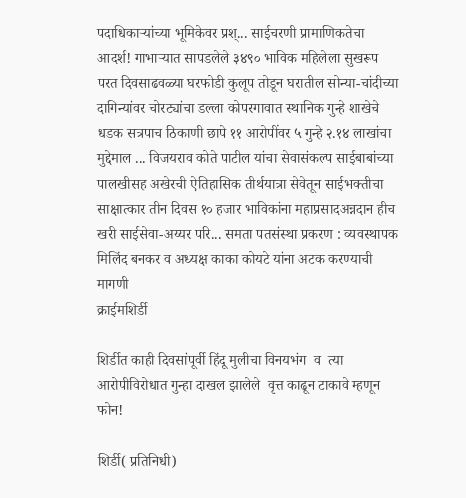पदाधिकाऱ्यांच्या भूमिकेवर प्रश्... साईचरणी प्रामाणिकतेचा आदर्श! गाभाऱ्यात सापडलेले ३४९० भाविक महिलेला सुखरूप परत दिवसाढवळ्या घरफोडी कुलूप तोडून घरातील सोन्या-चांदीच्या दागिन्यांवर चोरट्यांचा डल्ला कोपरगावात स्थानिक गुन्हे शाखेचे धडक सत्रपाच ठिकाणी छापे ११ आरोपींवर ५ गुन्हे २.१४ लाखांचा मुद्देमाल ... विजयराव कोते पाटील यांचा सेवासंकल्प साईबाबांच्या पालखीसह अखेरची ऐतिहासिक तीर्थयात्रा सेवेतून साईभक्तीचा साक्षात्कार तीन दिवस १० हजार भाविकांना महाप्रसादअन्नदान हीच खरी साईसेवा-अय्यर परि... समता पतसंस्था प्रकरण : व्यवस्थापक मिलिंद बनकर व अध्यक्ष काका कोयटे यांना अटक करण्याची मागणी
क्राईमशिर्डी

शिर्डीत काही दिवसांपूर्वी हिंदू मुलीचा विनयभंग  व  त्या आरोपीविरोधात गुन्हा दाखल झालेले  वृत्त काढून टाकावे म्हणून फोन!

शिर्डी( प्रतिनिधी)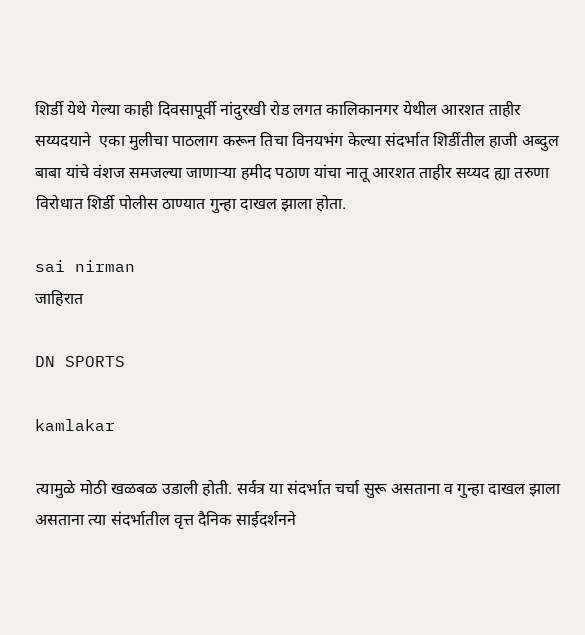शिर्डी येथे गेल्या काही दिवसापूर्वी नांदुरखी रोड लगत कालिकानगर येथील आरशत ताहीर सय्यदयाने  एका मुलीचा पाठलाग करून तिचा विनयभंग केल्या संदर्भात शिर्डीतील हाजी अब्दुल बाबा यांचे वंशज समजल्या जाणाऱ्या हमीद पठाण यांचा नातू आरशत ताहीर सय्यद ह्या तरुणा विरोधात शिर्डी पोलीस ठाण्यात गुन्हा दाखल झाला होता.

sai nirman
जाहिरात

DN SPORTS

kamlakar

त्यामुळे मोठी खळबळ उडाली होती. सर्वत्र या संदर्भात चर्चा सुरू असताना व गुन्हा दाखल झाला असताना त्या संदर्भातील वृत्त दैनिक साईदर्शनने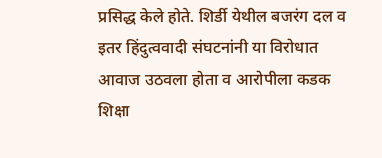प्रसिद्ध केले होते. शिर्डी येथील बजरंग दल व इतर हिंदुत्ववादी संघटनांनी या विरोधात आवाज उठवला होता व आरोपीला कडक शिक्षा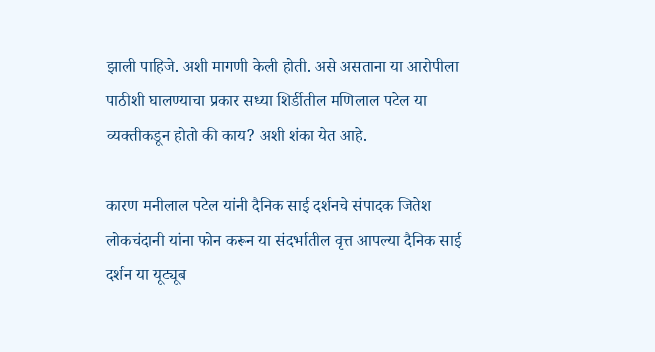झाली पाहिजे. अशी मागणी केली होती. असे असताना या आरोपीला पाठीशी घालण्याचा प्रकार सध्या शिर्डीतील मणिलाल पटेल या व्यक्तीकडून होतो की काय? अशी शंका येत आहे.

कारण मनीलाल पटेल यांनी दैनिक साई दर्शनचे संपादक जितेश लोकचंदानी यांना फोन करून या संदर्भातील वृत्त आपल्या दैनिक साई दर्शन या यूट्यूब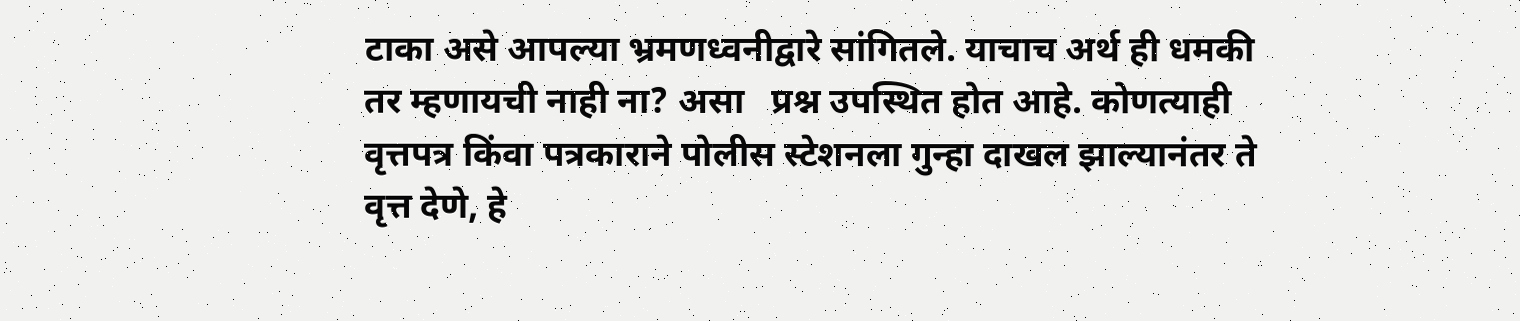टाका असे आपल्या भ्रमणध्वनीद्वारे सांगितले. याचाच अर्थ ही धमकी तर म्हणायची नाही ना? असा   प्रश्न उपस्थित होत आहे. कोणत्याही वृत्तपत्र किंवा पत्रकाराने पोलीस स्टेशनला गुन्हा दाखल झाल्यानंतर ते वृत्त देणे, हे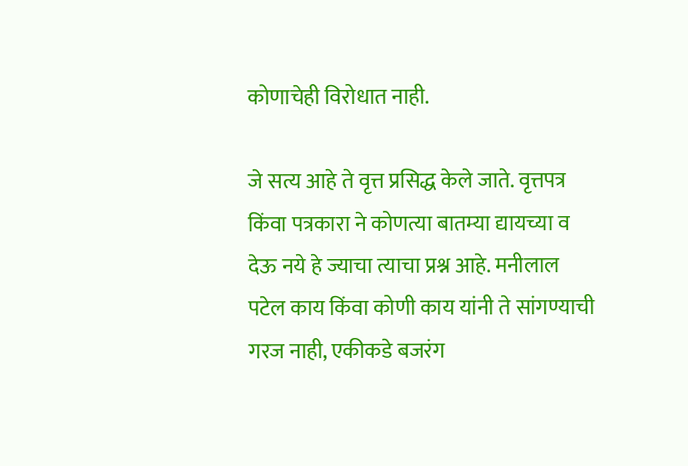कोणाचेही विरोधात नाही.

जे सत्य आहे ते वृत्त प्रसिद्ध केले जाते. वृत्तपत्र किंवा पत्रकारा ने कोणत्या बातम्या द्यायच्या व देऊ नये हे ज्याचा त्याचा प्रश्न आहे. मनीलाल पटेल काय किंवा कोणी काय यांनी ते सांगण्याची गरज नाही, एकीकडे बजरंग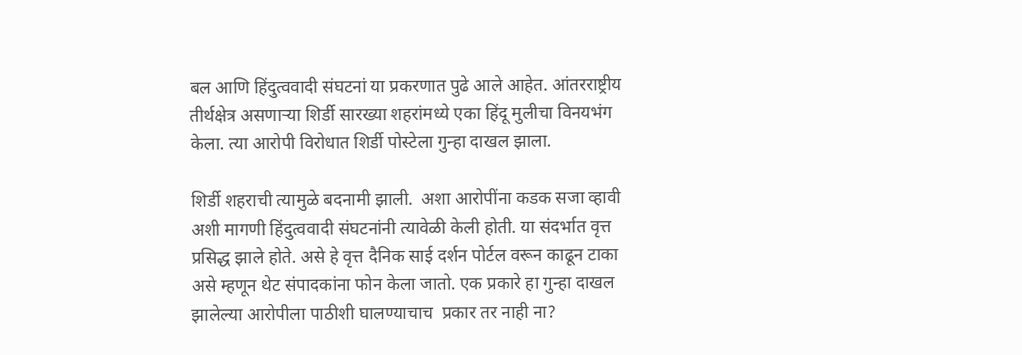बल आणि हिंदुत्ववादी संघटनां या प्रकरणात पुढे आले आहेत. आंतरराष्ट्रीय तीर्थक्षेत्र असणाऱ्या शिर्डी सारख्या शहरांमध्ये एका हिंदू मुलीचा विनयभंग केला. त्या आरोपी विरोधात शिर्डी पोस्टेला गुन्हा दाखल झाला.

शिर्डी शहराची त्यामुळे बदनामी झाली.  अशा आरोपींना कडक सजा व्हावी अशी मागणी हिंदुत्ववादी संघटनांनी त्यावेळी केली होती. या संदर्भात वृत्त प्रसिद्ध झाले होते. असे हे वृत्त दैनिक साई दर्शन पोर्टल वरून काढून टाका असे म्हणून थेट संपादकांना फोन केला जातो. एक प्रकारे हा गुन्हा दाखल झालेल्या आरोपीला पाठीशी घालण्याचाच  प्रकार तर नाही ना?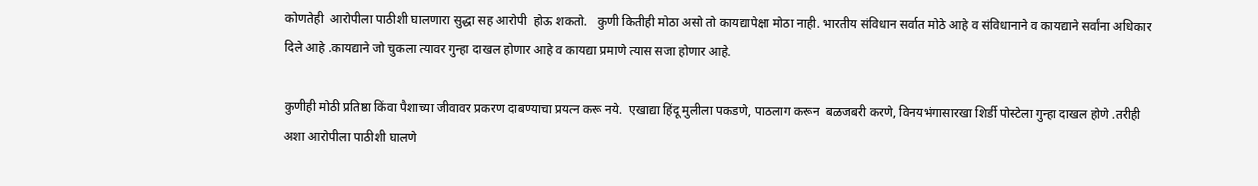कोणतेही  आरोपीला पाठीशी घालणारा सुद्धा सह आरोपी  होऊ शकतो.   कुणी कितीही मोठा असो तो कायद्यापेक्षा मोठा नाही. भारतीय संविधान सर्वात मोठे आहे व संविधानाने व कायद्याने सर्वांना अधिकार दिले आहे .कायद्याने जो चुकला त्यावर गुन्हा दाखल होणार आहे व कायद्या प्रमाणे त्यास सजा होणार आहे.

कुणीही मोठी प्रतिष्ठा किंवा पैशाच्या जीवावर प्रकरण दाबण्याचा प्रयत्न करू नये.  एखाद्या हिंदू मुलीला पकडणे, पाठलाग करून  बळजबरी करणे, विनयभंगासारखा शिर्डी पोस्टेला गुन्हा दाखल होणे .तरीही अशा आरोपीला पाठीशी घालणे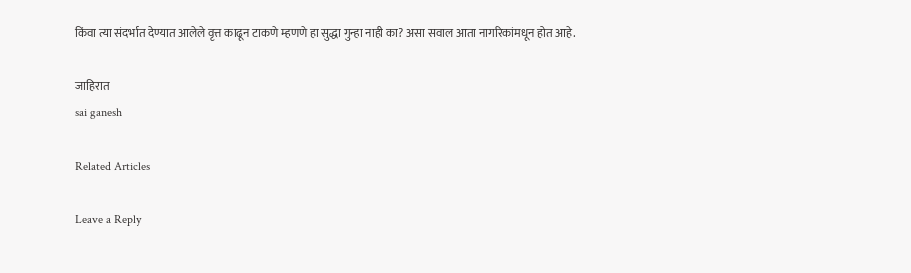किंवा त्या संदर्भात देण्यात आलेले वृत्त काढून टाकणे म्हणणे हा सुद्धा गुन्हा नाही का? असा सवाल आता नागरिकांमधून होत आहे.

जाहिरात
sai ganesh

Related Articles

Leave a Reply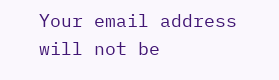Your email address will not be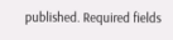published. Required fields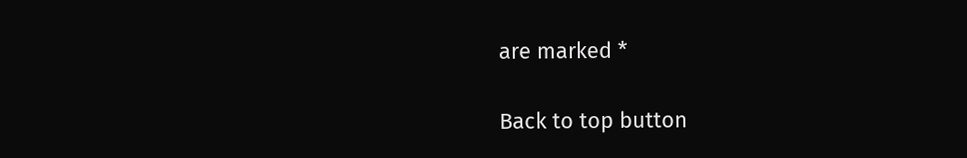are marked *

Back to top button